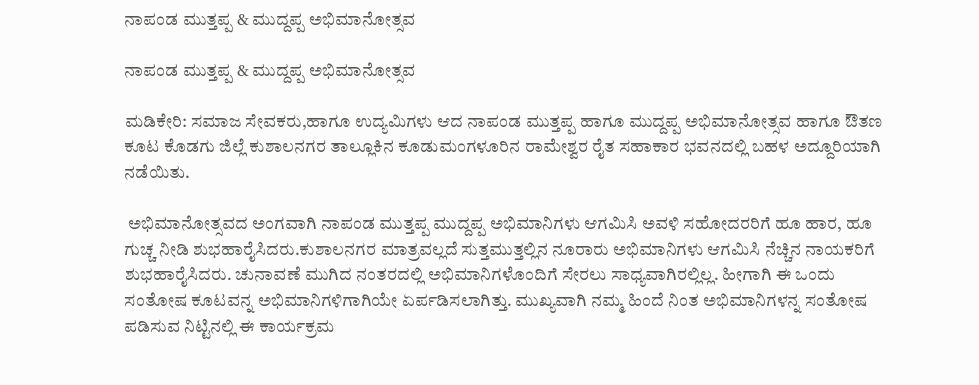ನಾಪಂಡ ಮುತ್ತಪ್ಪ & ಮುದ್ದಪ್ಪ ಅಭಿಮಾನೋತ್ಸವ

ನಾಪಂಡ ಮುತ್ತಪ್ಪ & ಮುದ್ದಪ್ಪ ಅಭಿಮಾನೋತ್ಸವ

ಮಡಿಕೇರಿ: ಸಮಾಜ ಸೇವಕರು,ಹಾಗೂ ಉದ್ಯಮಿಗಳು ಆದ ನಾಪಂಡ ಮುತ್ತಪ್ಪ ಹಾಗೂ ಮುದ್ದಪ್ಪ ಅಭಿಮಾನೋತ್ಸವ ಹಾಗೂ ಔತಣ ಕೂಟ ಕೊಡಗು ಜಿಲ್ಲೆ ಕುಶಾಲನಗರ ತಾಲ್ಲೂಕಿನ ಕೂಡುಮಂಗಳೂರಿನ ರಾಮೇಶ್ವರ ರೈತ ಸಹಾಕಾರ ಭವನದಲ್ಲಿ ಬಹಳ ಅದ್ದೂರಿಯಾಗಿ ನಡೆಯಿತು.

 ಅಭಿಮಾನೋತ್ಸವದ ಅಂಗವಾಗಿ ನಾಪಂಡ ಮುತ್ತಪ್ಪ ಮುದ್ದಪ್ಪ ಅಭಿಮಾನಿಗಳು ಆಗಮಿಸಿ ಅವಳಿ ಸಹೋದರರಿಗೆ ಹೂ ಹಾರ, ಹೂ ಗುಚ್ಚ ನೀಡಿ ಶುಭಹಾರೈಸಿದರು.ಕುಶಾಲನಗರ ಮಾತ್ರವಲ್ಲದೆ ಸುತ್ತಮುತ್ತಲ್ಲಿನ ನೂರಾರು ಅಭಿಮಾನಿಗಳು ಆಗಮಿಸಿ ನೆಚ್ಚಿನ ನಾಯಕರಿಗೆ ಶುಭಹಾರೈಸಿದರು. ಚುನಾವಣೆ ಮುಗಿದ ನಂತರದಲ್ಲಿ ಅಭಿಮಾನಿಗಳೊಂದಿಗೆ ಸೇರಲು ಸಾಧ್ಯವಾಗಿರಲ್ಲಿಲ್ಲ. ಹೀಗಾಗಿ ಈ ಒಂದು ಸಂತೋಷ ಕೂಟವನ್ನ ಅಭಿಮಾನಿಗಳಿಗಾಗಿಯೇ ಏರ್ಪಡಿಸಲಾಗಿತ್ತು. ಮುಖ್ಯವಾಗಿ ನಮ್ಮ ಹಿಂದೆ ನಿಂತ ಅಭಿಮಾನಿಗಳನ್ನ ಸಂತೋಷ ಪಡಿಸುವ ನಿಟ್ಟಿನಲ್ಲಿ ಈ ಕಾರ್ಯಕ್ರಮ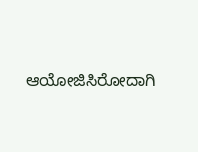ಆಯೋಜಿಸಿರೋದಾಗಿ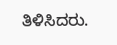ತಿಳಿಸಿದರು.